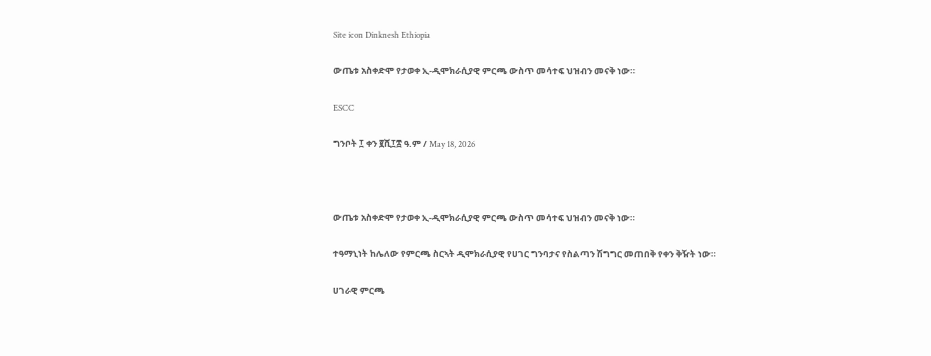Site icon Dinknesh Ethiopia

ውጤቱ አስቀድሞ የታወቀ ኢ-ዲሞክራሲያዊ ምርጫ ውስጥ መሳተፍ ህዝብን መናቅ ነው።

ESCC

ግንቦት ፲ ቀን ፪ሺ፲፰ ዓ.ም / May 18, 2026



ውጤቱ አስቀድሞ የታወቀ ኢ-ዲሞክራሲያዊ ምርጫ ውስጥ መሳተፍ ህዝብን መናቅ ነው።

ተዓማኒነት ከሌለው የምርጫ ስርኣት ዲሞክራሲያዊ የሀገር ግንባታና የስልጣን ሽግግር መጠበቅ የቀን ቅዥት ነው።

ሀገራዊ ምርጫ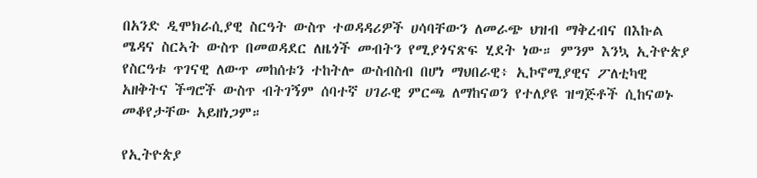በአንድ ዲሞክራሲያዊ ስርዓት ውስጥ ተወዳዳሪዎች ሀሳባቸውን ለመራጭ ህዝብ ማቅረብና በእኩል ሜዳና ስርኣት ውስጥ በመወዳደር ለዜጎች መብትን የሚያጎናጽፍ ሂደት ነው። ምንም እንኳ ኢትዮጵያ የስርዓቱ ጥገናዊ ለውጥ መከሰቱን ተከትሎ ውስብስብ በሆነ ማህበራዊ፥ ኢኮኖሚያዊና ፖለቲካዊ  አዘቅትና ችግሮች ውስጥ ብትገኝም ሰባተኛ ሀገራዊ ምርጫ ለማከናወን የተለያዩ ዝግጅቶች ሲከናወኑ መቆየታቸው አይዘነጋም።

የኢትዮጵያ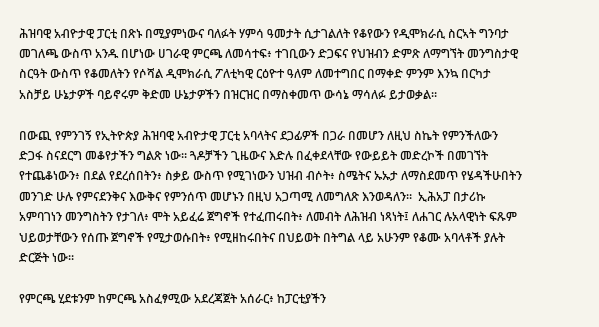ሕዝባዊ አብዮታዊ ፓርቲ በጽኑ በሚያምነውና ባለፉት ሃምሳ ዓመታት ሲታገልለት የቆየውን የዲሞክራሲ ስርኣት ግንባታ መገለጫ ውስጥ አንዱ በሆነው ሀገራዊ ምርጫ ለመሳተፍ፥ ተገቢውን ድጋፍና የህዝብን ድምጽ ለማግኘት መንግስታዊ ስርዓት ውስጥ የቆመለትን የሶሻል ዲሞክራሲ ፖለቲካዊ ርዕዮተ ዓለም ለመተግበር በማቀድ ምንም እንኳ በርካታ አስቻይ ሁኔታዎች ባይኖሩም ቅድመ ሁኔታዎችን በዝርዝር በማስቀመጥ ውሳኔ ማሳለፉ ይታወቃል።

በውጪ የምንገኝ የኢትዮጵያ ሕዝባዊ አብዮታዊ ፓርቲ አባላትና ደጋፊዎች በጋራ በመሆን ለዚህ ስኬት የምንችለውን ድጋፋ ስናደርግ መቆየታችን ግልጽ ነው። ጓዶቻችን ጊዜውና እድሉ በፈቀደላቸው የውይይት መድረኮች በመገኘት የተጨቆነውን፥ በደል የደረሰበትን፥ ስቃይ ውስጥ የሚገነውን ህዝብ ብሶት፥ ስሜትና ኡኡታ ለማስደመጥ የሄዳችሁበትን መንገድ ሁሉ የምናደንቅና እውቅና የምንሰጥ መሆኑን በዚህ አጋጣሚ ለመግለጽ እንወዳለን።  ኢሕአፓ በታሪኩ አምባገነን መንግስትን የታገለ፥ ሞት አይፈሬ ጀግኖች የተፈጠሩበት፥ ለመብት ለሕዝብ ነጻነት፤ ለሐገር ሉአላዊነት ፍጹም ህይወታቸውን የሰጡ ጀግኖች የሚታወሱበት፥ የሚዘከሩበትና በህይወት በትግል ላይ አሁንም የቆሙ አባላቶች ያሉት ድርጅት ነው።

የምርጫ ሂደቱንም ከምርጫ አስፈፃሚው አደረጃጀት አሰራር፥ ከፓርቲያችን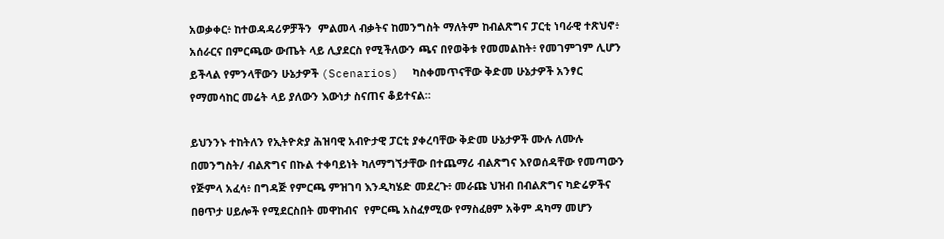አወቃቀር፥ ከተወዳዳሪዎቻችን  ምልመላ ብቃትና ከመንግስት ማለትም ከብልጽግና ፓርቲ ነባራዊ ተጽህኖ፥ አሰራርና በምርጫው ውጤት ላይ ሊያደርስ የሚችለውን ጫና በየወቅቱ የመመልከት፥ የመገምገም ሊሆን ይችላል የምንላቸውን ሁኔታዎች (Scenarios)  ካስቀመጥናቸው ቅድመ ሁኔታዎች አንፃር የማመሳከር መሬት ላይ ያለውን እውነታ ስናጠና ቆይተናል።

ይህንንኑ ተከትለን የኢትዮጵያ ሕዝባዊ አብዮታዊ ፓርቲ ያቀረባቸው ቅድመ ሁኔታዎች ሙሉ ለሙሉ በመንግስት/ ብልጽግና በኩል ተቀባይነት ካለማግኘታቸው በተጨማሪ ብልጽግና እየወሰዳቸው የመጣውን የጅምላ አፈሳ፥ በግዳጅ የምርጫ ምዝገባ እንዲካሄድ መደረጉ፥ መራጩ ህዝብ በብልጽግና ካድሬዎችና በፀጥታ ሀይሎች የሚደርስበት መዋከብና  የምርጫ አስፈፃሚው የማስፈፀም አቅም ዳካማ መሆን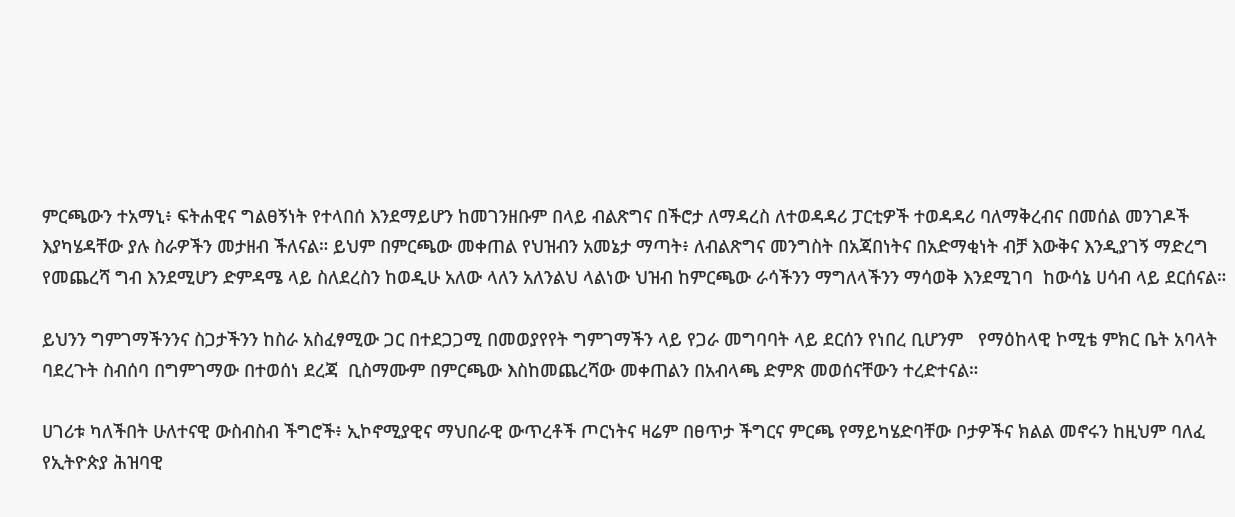ምርጫውን ተአማኒ፥ ፍትሐዊና ግልፀኝነት የተላበሰ እንደማይሆን ከመገንዘቡም በላይ ብልጽግና በችሮታ ለማዳረስ ለተወዳዳሪ ፓርቲዎች ተወዳዳሪ ባለማቅረብና በመሰል መንገዶች እያካሄዳቸው ያሉ ስራዎችን መታዘብ ችለናል። ይህም በምርጫው መቀጠል የህዝብን አመኔታ ማጣት፥ ለብልጽግና መንግስት በአጃበነትና በአድማቂነት ብቻ እውቅና እንዲያገኝ ማድረግ የመጨረሻ ግብ እንደሚሆን ድምዳሜ ላይ ስለደረስን ከወዲሁ አለው ላለን አለንልህ ላልነው ህዝብ ከምርጫው ራሳችንን ማግለላችንን ማሳወቅ እንደሚገባ  ከውሳኔ ሀሳብ ላይ ደርሰናል።

ይህንን ግምገማችንንና ስጋታችንን ከስራ አስፈፃሚው ጋር በተደጋጋሚ በመወያየየት ግምገማችን ላይ የጋራ መግባባት ላይ ደርሰን የነበረ ቢሆንም   የማዕከላዊ ኮሚቴ ምክር ቤት አባላት ባደረጉት ስብሰባ በግምገማው በተወሰነ ደረጃ  ቢስማሙም በምርጫው እስከመጨረሻው መቀጠልን በአብላጫ ድምጽ መወሰናቸውን ተረድተናል።

ሀገሪቱ ካለችበት ሁለተናዊ ውስብስብ ችግሮች፥ ኢኮኖሚያዊና ማህበራዊ ውጥረቶች ጦርነትና ዛሬም በፀጥታ ችግርና ምርጫ የማይካሄድባቸው ቦታዎችና ክልል መኖሩን ከዚህም ባለፈ የኢትዮጵያ ሕዝባዊ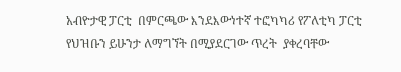አብዮታዊ ፓርቲ  በምርጫው እንደእውነተኛ ተፎካካሪ የፖለቲካ ፓርቲ የህዝቡን ይሁንታ ለማግኘት በሚያደርገው ጥረት  ያቀረባቸው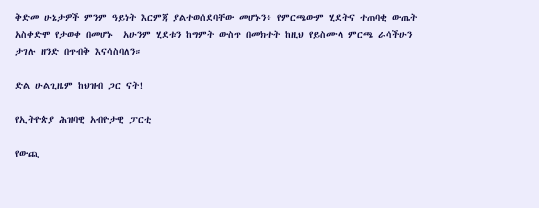ቅድመ ሁኔታዎች ምንም ዓይነት እርምጃ ያልተወሰደባቸው መሆኑን፥ የምርጫውም ሂደትና ተጠባቂ ውጤት አስቀድሞ የታወቀ በመሆኑ  አሁንም ሂደቱን ከግምት ውስጥ በመክተት ከዚህ የይስሙላ ምርጫ ራሳችሁን ታገሉ ዘንድ በጥብቅ እናሳስባለን።

ድል ሁልጊዜም ከህዝብ ጋር ናት!

የኢትዮጵያ ሕዝባዊ አብዮታዊ ፓርቲ

የውጪ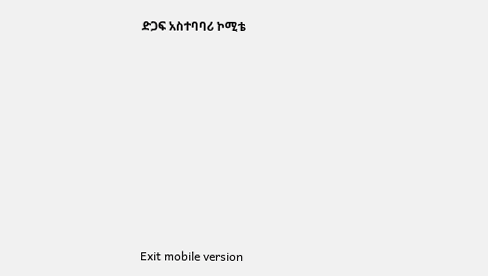ድጋፍ አስተባባሪ ኮሚቴ















Exit mobile version